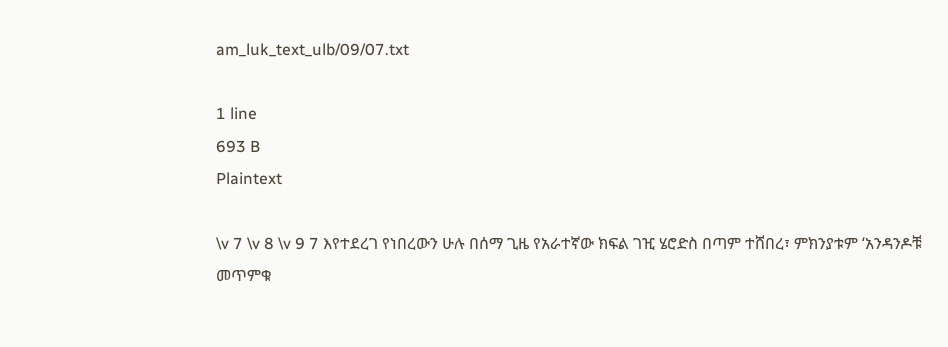am_luk_text_ulb/09/07.txt

1 line
693 B
Plaintext

\v 7 \v 8 \v 9 7 እየተደረገ የነበረውን ሁሉ በሰማ ጊዜ የአራተኛው ክፍል ገዢ ሄሮድስ በጣም ተሸበረ፣ ምክንያቱም ‘አንዳንዶቹ መጥምቁ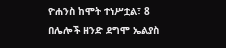ዮሐንስ ከሞት ተነሥቷል፣ 8 በሌሎች ዘንድ ደግሞ ኤልያስ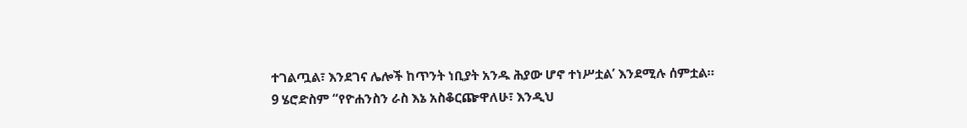ተገልጧል፣ እንደገና ሌሎች ከጥንት ነቢያት አንዱ ሕያው ሆኖ ተነሥቷል’ እንደሚሉ ሰምቷል። 9 ሄሮድስም “የዮሐንስን ራስ እኔ አስቆርጬዋለሁ፣ እንዲህ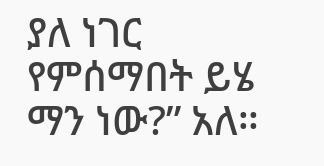ያለ ነገር የምሰማበት ይሄ ማን ነው?” አለ።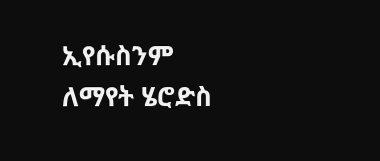ኢየሱስንም ለማየት ሄሮድስ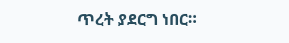ጥረት ያደርግ ነበር።